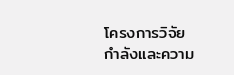โครงการวิจัย
กำลังและความ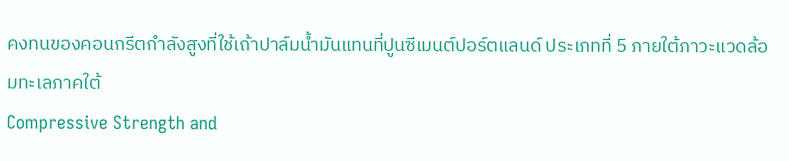คงทนของคอนกรีตกำลังสูงที่ใช้เถ้าปาล์มน้ำมันแทนที่ปูนซีเมนต์ปอร์ตแลนด์ ประเภทที่ 5 ภายใต้ภาวะแวดล้อมทะเลภาคใต้
Compressive Strength and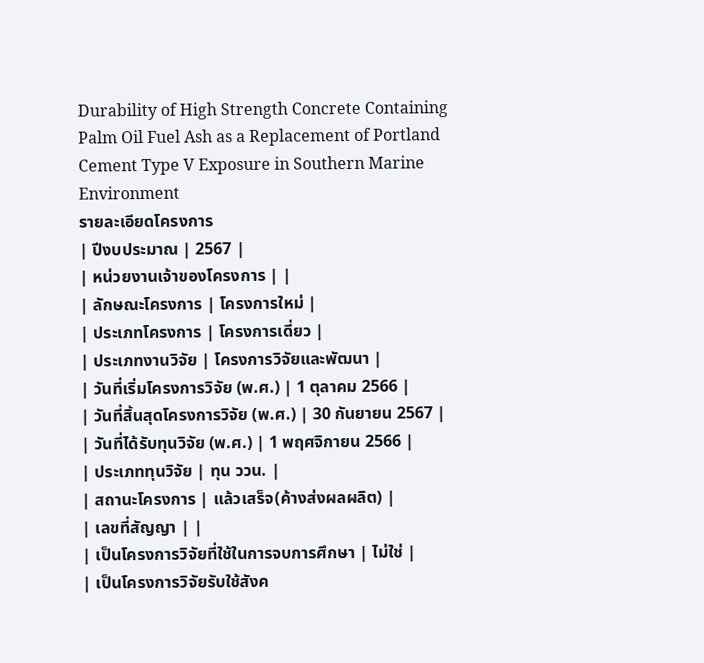Durability of High Strength Concrete Containing Palm Oil Fuel Ash as a Replacement of Portland Cement Type V Exposure in Southern Marine Environment
รายละเอียดโครงการ
| ปีงบประมาณ | 2567 |
| หน่วยงานเจ้าของโครงการ | |
| ลักษณะโครงการ | โครงการใหม่ |
| ประเภทโครงการ | โครงการเดี่ยว |
| ประเภทงานวิจัย | โครงการวิจัยและพัฒนา |
| วันที่เริ่มโครงการวิจัย (พ.ศ.) | 1 ตุลาคม 2566 |
| วันที่สิ้นสุดโครงการวิจัย (พ.ศ.) | 30 กันยายน 2567 |
| วันที่ได้รับทุนวิจัย (พ.ศ.) | 1 พฤศจิกายน 2566 |
| ประเภททุนวิจัย | ทุน ววน. |
| สถานะโครงการ | แล้วเสร็จ(ค้างส่งผลผลิต) |
| เลขที่สัญญา | |
| เป็นโครงการวิจัยที่ใช้ในการจบการศึกษา | ไม่ใช่ |
| เป็นโครงการวิจัยรับใช้สังค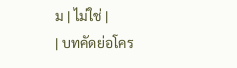ม | ไม่ใช่ |
| บทคัดย่อโคร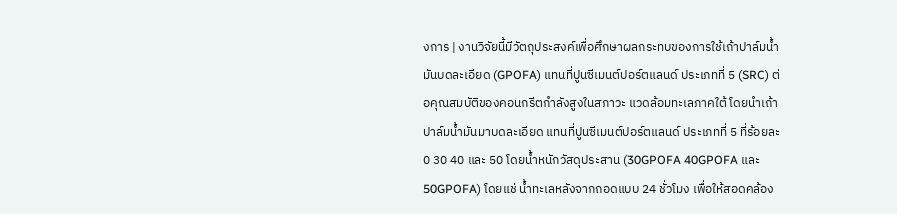งการ | งานวิจัยนี้มีวัตถุประสงค์เพื่อศึกษาผลกระทบของการใช้เถ้าปาล์มน้ำมันบดละเอียด (GPOFA) แทนที่ปูนซีเมนต์ปอร์ตแลนด์ ประเภทที่ 5 (SRC) ต่อคุณสมบัติของคอนกรีตกำลังสูงในสภาวะ แวดล้อมทะเลภาคใต้ โดยนำเถ้าปาล์มน้ำมันมาบดละเอียด แทนที่ปูนซีเมนต์ปอร์ตแลนด์ ประเภทที่ 5 ที่ร้อยละ 0 30 40 และ 50 โดยน้ำหนักวัสดุประสาน (30GPOFA 40GPOFA และ 50GPOFA) โดยแช่ น้ำทะเลหลังจากถอดแบบ 24 ชั่วโมง เพื่อให้สอดคล้อง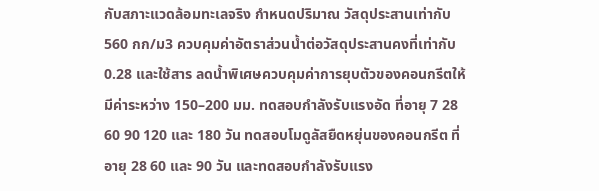กับสภาะแวดล้อมทะเลจริง กำหนดปริมาณ วัสดุประสานเท่ากับ 560 กก/ม3 ควบคุมค่าอัตราส่วนน้ำต่อวัสดุประสานคงที่เท่ากับ 0.28 และใช้สาร ลดน้ำพิเศษควบคุมค่าการยุบตัวของคอนกรีตให้มีค่าระหว่าง 150–200 มม. ทดสอบกำลังรับแรงอัด ที่อายุ 7 28 60 90 120 และ 180 วัน ทดสอบโมดูลัสยืดหยุ่นของคอนกรีต ที่อายุ 28 60 และ 90 วัน และทดสอบกำลังรับแรง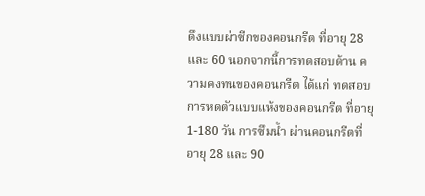ดึงแบบผ่าซีกของคอนกรีต ที่อายุ 28 และ 60 นอกจากนี้การทดสอบด้าน ความคงทนของคอนกรีต ได้แก่ ทดสอบการหดตัวแบบแห้งของคอนกรีต ที่อายุ 1-180 วัน การซึมน้ำ ผ่านคอนกรีตที่อายุ 28 และ 90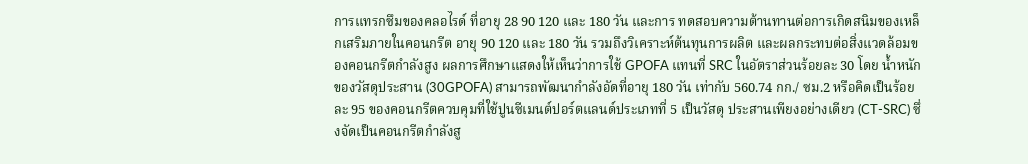การแทรกซึมของคลอไรด์ ที่อายุ 28 90 120 และ 180 วัน และการ ทดสอบความต้านทานต่อการเกิดสนิมของเหล็กเสริมภายในคอนกรีต อายุ 90 120 และ 180 วัน รวมถึงวิเคราะห์ต้นทุนการผลิต และผลกระทบต่อสิ่งแวดล้อมของคอนกรีตกำลังสูง ผลการศึกษาแสดงให้เห็นว่าการใช้ GPOFA แทนที่ SRC ในอัตราส่วนร้อยละ 30 โดย น้ำหนักของวัสดุประสาน (30GPOFA) สามารถพัฒนากำลังอัดที่อายุ 180 วัน เท่ากับ 560.74 กก./ ซม.2 หรือคิดเป็นร้อยละ 95 ของคอนกรีตควบคุมที่ใช้ปูนซีเมนต์ปอร์ตแลนด์ประเภทที่ 5 เป็นวัสดุ ประสานเพียงอย่างเดียว (CT-SRC) ซึ่งจัดเป็นคอนกรีตกำลังสู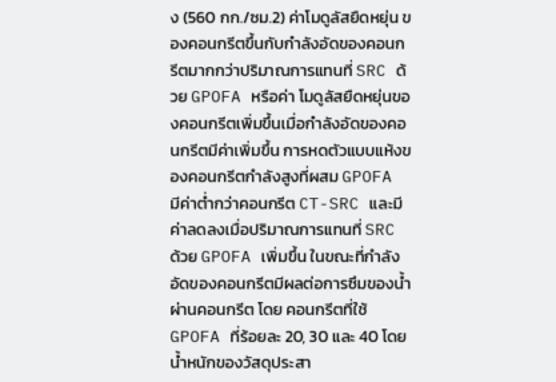ง (560 กก./ซม.2) ค่าโมดูลัสยืดหยุ่น ของคอนกรีตขึ้นกับกำลังอัดของคอนกรีตมากกว่าปริมาณการแทนที่ SRC ด้วย GPOFA หรือค่า โมดูลัสยืดหยุ่นของคอนกรีตเพิ่มขึ้นเมื่อกำลังอัดของคอนกรีตมีค่าเพิ่มขึ้น การหดตัวแบบแห้งของคอนกรีตกำลังสูงที่ผสม GPOFA มีค่าต่ำกว่าคอนกรีต CT-SRC และมีค่าลดลงเมื่อปริมาณการแทนที่ SRC ด้วย GPOFA เพิ่มขึ้น ในขณะที่กำลังอัดของคอนกรีตมีผลต่อการซึมของน้ำผ่านคอนกรีต โดย คอนกรีตที่ใช้ GPOFA ที่ร้อยละ 20, 30 และ 40 โดยน้ำหนักของวัสดุประสา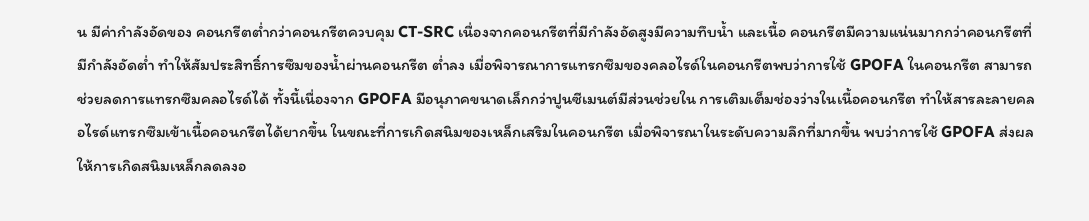น มีค่ากำลังอัดของ คอนกรีตต่ำกว่าคอนกรีตควบคุม CT-SRC เนื่องจากคอนกรีตที่มีกำลังอัดสูงมีความทึบน้ำ และเนื้อ คอนกรีตมีความแน่นมากกว่าคอนกรีตที่มีกำลังอัดต่ำ ทำให้สัมประสิทธิ์การซึมของน้ำผ่านคอนกรีต ต่ำลง เมื่อพิจารณาการแทรกซึมของคลอไรด์ในคอนกรีตพบว่าการใช้ GPOFA ในคอนกรีต สามารถ ช่วยลดการแทรกซึมคลอไรด์ได้ ทั้งนี้เนื่องจาก GPOFA มีอนุภาคขนาดเล็กกว่าปูนซีเมนต์มีส่วนช่วยใน การเติมเต็มช่องว่างในเนื้อคอนกรีต ทำให้สารละลายคลอไรด์แทรกซึมเข้าเนื้อคอนกรีตได้ยากขึ้น ในขณะที่การเกิดสนิมของเหล็กเสริมในคอนกรีต เมื่อพิจารณาในระดับความลึกที่มากขึ้น พบว่าการใช้ GPOFA ส่งผลให้การเกิดสนิมเหล็กลดลงอ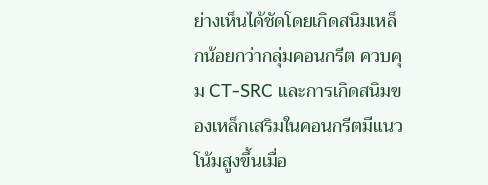ย่างเห็นได้ชัดโดยเกิดสนิมเหล็กน้อยกว่ากลุ่มคอนกรีต ควบคุม CT-SRC และการเกิดสนิมของเหล็กเสริมในคอนกรีตมีแนวโน้มสูงขึ้นเมื่อ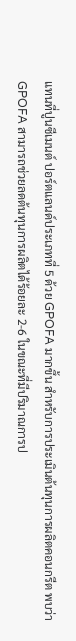แทนที่ปูนซีเมนต์ ปอร์ตแลนด์ประเภทที่ 5 ด้วย GPOFA มากขึ้น สำหรับการประเมินต้นทุนการผลิตคอนกรีต พบว่า GPOFA สามารถช่วยลดต้นทุนการผลิตได้ร้อยละ 2-6 ในขณะที่มีปริมาณการป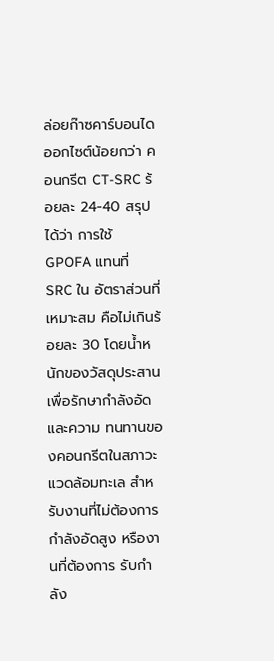ล่อยก๊าซคาร์บอนได ออกไซต์น้อยกว่า คอนกรีต CT-SRC ร้อยละ 24-40 สรุปได้ว่า การใช้ GPOFA แทนที่ SRC ใน อัตราส่วนที่เหมาะสม คือไม่เกินร้อยละ 30 โดยน้ำหนักของวัสดุประสาน เพื่อรักษากำลังอัดและความ ทนทานของคอนกรีตในสภาวะแวดล้อมทะเล สำหรับงานที่ไม่ต้องการกำลังอัดสูง หรืองานที่ต้องการ รับกำลัง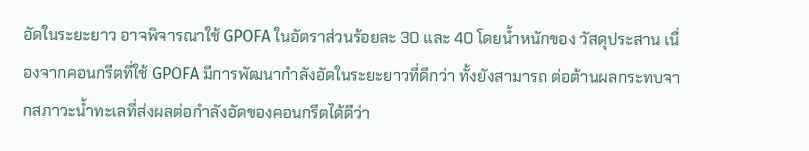อัดในระยะยาว อาจพิจารณาใช้ GPOFA ในอัตราส่วนร้อยละ 30 และ 40 โดยน้ำหนักของ วัสดุประสาน เนื่องจากคอนกรีตที่ใช้ GPOFA มีการพัฒนากำลังอัดในระยะยาวที่ดีกว่า ทั้งยังสามารถ ต่อต้านผลกระทบจากสภาวะน้ำทะเลที่ส่งผลต่อกำลังอัดของคอนกรีตได้ดีว่า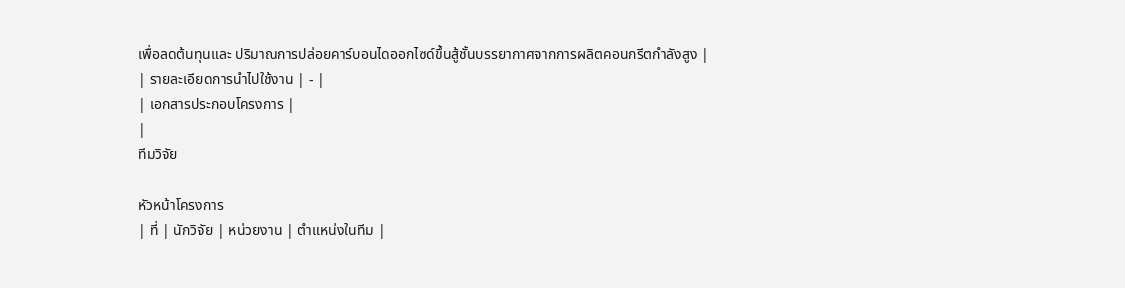เพื่อลดต้นทุนและ ปริมาณการปล่อยคาร์บอนไดออกไซด์ขึ้นสู้ชั้นบรรยากาศจากการผลิตคอนกรีตกำลังสูง |
| รายละเอียดการนำไปใช้งาน | - |
| เอกสารประกอบโครงการ |
|
ทีมวิจัย

หัวหน้าโครงการ
| ที่ | นักวิจัย | หน่วยงาน | ตำแหน่งในทีม |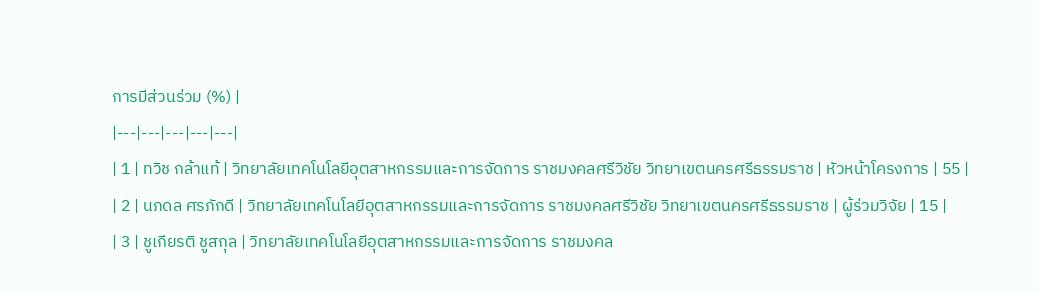การมีส่วนร่วม (%) |
|---|---|---|---|---|
| 1 | ทวิช กล้าแท้ | วิทยาลัยเทคโนโลยีอุตสาหกรรมและการจัดการ ราชมงคลศรีวิชัย วิทยาเขตนครศรีธรรมราช | หัวหน้าโครงการ | 55 |
| 2 | นภดล ศรภักดี | วิทยาลัยเทคโนโลยีอุตสาหกรรมและการจัดการ ราชมงคลศรีวิชัย วิทยาเขตนครศรีธรรมราช | ผู้ร่วมวิจัย | 15 |
| 3 | ชูเกียรติ ชูสกุล | วิทยาลัยเทคโนโลยีอุตสาหกรรมและการจัดการ ราชมงคล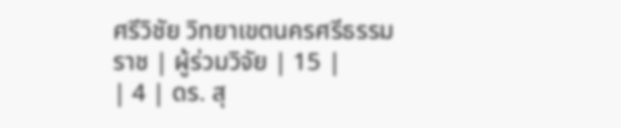ศรีวิชัย วิทยาเขตนครศรีธรรมราช | ผู้ร่วมวิจัย | 15 |
| 4 | ดร. สุ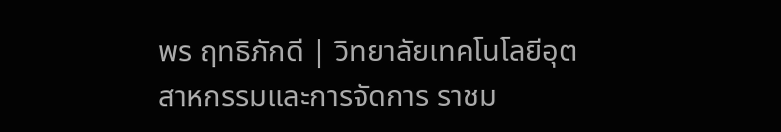พร ฤทธิภักดี | วิทยาลัยเทคโนโลยีอุตสาหกรรมและการจัดการ ราชม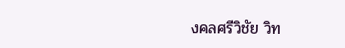งคลศรีวิชัย วิท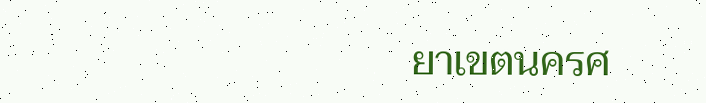ยาเขตนครศ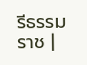รีธรรมราช |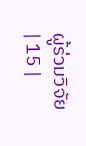ผู้ร่วมวิจัย | 15 |